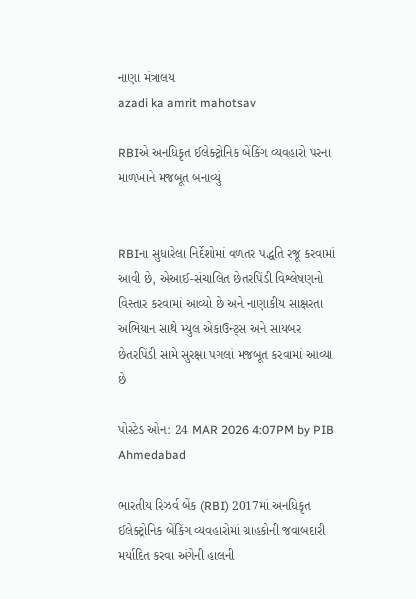નાણા મંત્રાલય
azadi ka amrit mahotsav

RBIએ અનધિકૃત ઈલેક્ટ્રોનિક બેંકિંગ વ્યવહારો પરના માળખાને મજબૂત બનાવ્યું


RBIના સુધારેલા નિર્દેશોમાં વળતર પદ્ધતિ રજૂ કરવામાં આવી છે, એઆઈ-સંચાલિત છેતરપિંડી વિશ્લેષણનો વિસ્તાર કરવામાં આવ્યો છે અને નાણાકીય સાક્ષરતા અભિયાન સાથે મ્યુલ એકાઉન્ટ્સ અને સાયબર છેતરપિંડી સામે સુરક્ષા પગલાં મજબૂત કરવામાં આવ્યા છે

પોસ્ટેડ ઓન: 24 MAR 2026 4:07PM by PIB Ahmedabad

ભારતીય રિઝર્વ બેંક (RBI) 2017માં અનધિકૃત ઈલેક્ટ્રોનિક બેંકિંગ વ્યવહારોમાં ગ્રાહકોની જવાબદારી મર્યાદિત કરવા અંગેની હાલની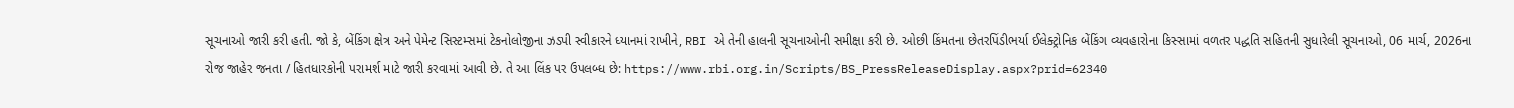સૂચનાઓ જારી કરી હતી. જો કે, બેંકિંગ ક્ષેત્ર અને પેમેન્ટ સિસ્ટમ્સમાં ટેકનોલોજીના ઝડપી સ્વીકારને ધ્યાનમાં રાખીને, RBI એ તેની હાલની સૂચનાઓની સમીક્ષા કરી છે. ઓછી કિંમતના છેતરપિંડીભર્યા ઈલેક્ટ્રોનિક બેંકિંગ વ્યવહારોના કિસ્સામાં વળતર પદ્ધતિ સહિતની સુધારેલી સૂચનાઓ, 06 માર્ચ, 2026ના રોજ જાહેર જનતા / હિતધારકોની પરામર્શ માટે જારી કરવામાં આવી છે. તે આ લિંક પર ઉપલબ્ધ છે: https://www.rbi.org.in/Scripts/BS_PressReleaseDisplay.aspx?prid=62340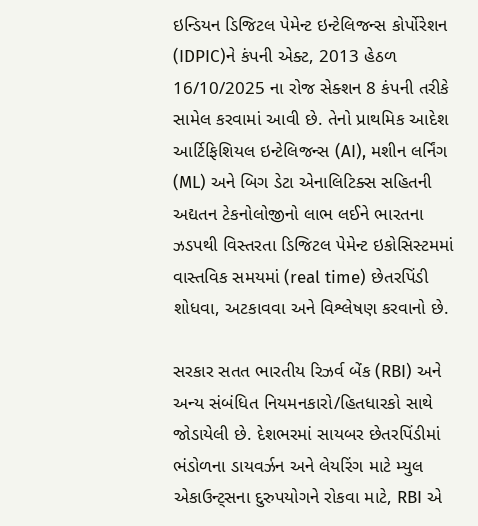ઇન્ડિયન ડિજિટલ પેમેન્ટ ઇન્ટેલિજન્સ કોર્પોરેશન (IDPIC)ને કંપની એક્ટ, 2013 હેઠળ 16/10/2025 ના રોજ સેક્શન 8 કંપની તરીકે સામેલ કરવામાં આવી છે. તેનો પ્રાથમિક આદેશ આર્ટિફિશિયલ ઇન્ટેલિજન્સ (AI), મશીન લર્નિંગ (ML) અને બિગ ડેટા એનાલિટિક્સ સહિતની અદ્યતન ટેકનોલોજીનો લાભ લઈને ભારતના ઝડપથી વિસ્તરતા ડિજિટલ પેમેન્ટ ઇકોસિસ્ટમમાં વાસ્તવિક સમયમાં (real time) છેતરપિંડી શોધવા, અટકાવવા અને વિશ્લેષણ કરવાનો છે.

સરકાર સતત ભારતીય રિઝર્વ બેંક (RBI) અને અન્ય સંબંધિત નિયમનકારો/હિતધારકો સાથે જોડાયેલી છે. દેશભરમાં સાયબર છેતરપિંડીમાં ભંડોળના ડાયવર્ઝન અને લેયરિંગ માટે મ્યુલ એકાઉન્ટ્સના દુરુપયોગને રોકવા માટે, RBI એ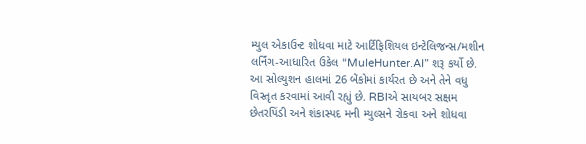મ્યુલ એકાઉન્ટ શોધવા માટે આર્ટિફિશિયલ ઇન્ટેલિજન્સ/મશીન લર્નિંગ-આધારિત ઉકેલ “MuleHunter.AI” શરૂ કર્યો છે. આ સોલ્યુશન હાલમાં 26 બેંકોમાં કાર્યરત છે અને તેને વધુ વિસ્તૃત કરવામાં આવી રહ્યું છે. RBIએ સાયબર સક્ષમ છેતરપિંડી અને શંકાસ્પદ મની મ્યુલ્સને રોકવા અને શોધવા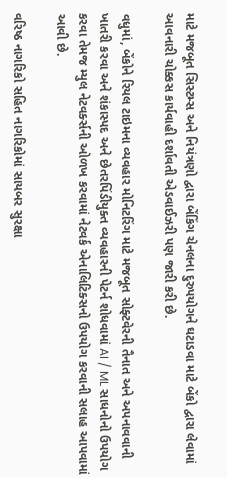માટે મજબૂત સિસ્ટમ્સ અને નિયંત્રણો દ્વારા બેંકિંગ ચેનલના દુરુપયોગને ઘટાડવા માટે બેંકો દ્વારા લેવામાં આવનારી ચોક્કસ કાર્યવાહી દર્શાવતી એડવાઈઝરી પણ જારી કરી છે.

વધુમાં, બેંકોને રિયલ ટાઇમના વ્યવહાર મોનિટરિંગ માટે મજબૂત સોફ્ટવેરની તૈનાત અને અપનાવવાની ખાતરી કરવા અને શંકાસ્પદ અને છેતરપિંડીયુક્ત વ્યવહારની પેટર્ન શોધવામાં AI / ML સાધનોનો ઉપયોગ કરવા તેમજ મ્યુલ નેટવર્ક્સની ઓળખ કરવામાં નેટવર્ક એનાલિટિક્સનો ઉપયોગ કરવાની સલાહ આપવામાં આવી છે.

વરિષ્ઠ નાગરિકો સહિત નાગરિકોમાં સાયબર સુરક્ષા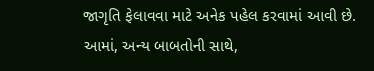જાગૃતિ ફેલાવવા માટે અનેક પહેલ કરવામાં આવી છે. આમાં, અન્ય બાબતોની સાથે,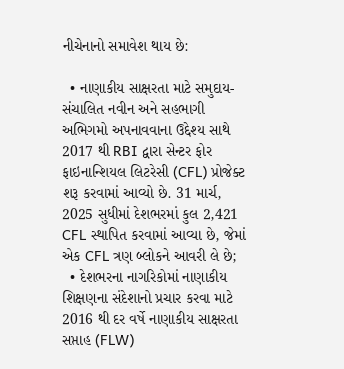નીચેનાનો સમાવેશ થાય છે:

  • નાણાકીય સાક્ષરતા માટે સમુદાય-સંચાલિત નવીન અને સહભાગી અભિગમો અપનાવવાના ઉદ્દેશ્ય સાથે 2017 થી RBI દ્વારા સેન્ટર ફોર ફાઇનાન્શિયલ લિટરેસી (CFL) પ્રોજેક્ટ શરૂ કરવામાં આવ્યો છે. 31 માર્ચ, 2025 સુધીમાં દેશભરમાં કુલ 2,421 CFL સ્થાપિત કરવામાં આવ્યા છે, જેમાં એક CFL ત્રણ બ્લોકને આવરી લે છે;
  • દેશભરના નાગરિકોમાં નાણાકીય શિક્ષણના સંદેશાનો પ્રચાર કરવા માટે 2016 થી દર વર્ષે નાણાકીય સાક્ષરતા સપ્તાહ (FLW)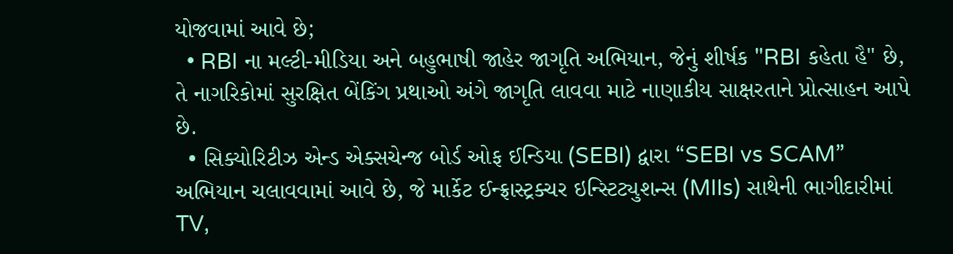યોજવામાં આવે છે;
  • RBI ના મલ્ટી-મીડિયા અને બહુભાષી જાહેર જાગૃતિ અભિયાન, જેનું શીર્ષક "RBI કહેતા હૈ" છે, તે નાગરિકોમાં સુરક્ષિત બેંકિંગ પ્રથાઓ અંગે જાગૃતિ લાવવા માટે નાણાકીય સાક્ષરતાને પ્રોત્સાહન આપે છે.
  • સિક્યોરિટીઝ એન્ડ એક્સચેન્જ બોર્ડ ઓફ ઈન્ડિયા (SEBI) દ્વારા “SEBI vs SCAM” અભિયાન ચલાવવામાં આવે છે, જે માર્કેટ ઈન્ફ્રાસ્ટ્રક્ચર ઇન્સ્ટિટ્યુશન્સ (MIIs) સાથેની ભાગીદારીમાં TV,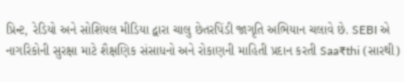પ્રિન્ટ, રેડિયો અને સોશિયલ મીડિયા દ્વારા ચાલુ છેતરપિંડી જાગૃતિ અભિયાન ચલાવે છે. SEBI એ નાગરિકોની સુરક્ષા માટે શૈક્ષણિક સંસાધનો અને રોકાણની માહિતી પ્રદાન કરતી Saa₹thi (સારથી)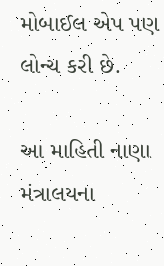મોબાઈલ એપ પણ લોન્ચ કરી છે.

આ માહિતી નાણા મંત્રાલયના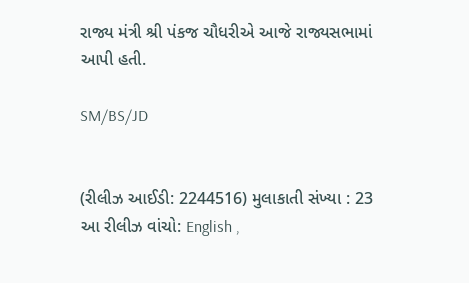રાજ્ય મંત્રી શ્રી પંકજ ચૌધરીએ આજે રાજ્યસભામાં આપી હતી.

SM/BS/JD


(રીલીઝ આઈડી: 2244516) મુલાકાતી સંખ્યા : 23
આ રીલીઝ વાંચો: English ,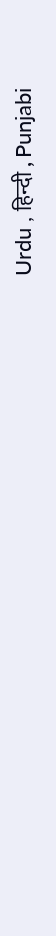Urdu , हिन्दी , Punjabi